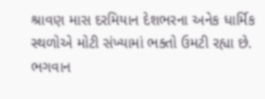શ્રાવણ માસ દરમિયાન દેશભરના અનેક ધાર્મિક સ્થળોએ મોટી સંખ્યામાં ભક્તો ઉમટી રહ્યા છે. ભગવાન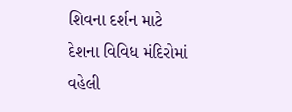શિવના દર્શન માટે દેશના વિવિધ મંદિરોમાં વહેલી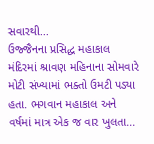સવારથી...
ઉજ્જૈનના પ્રસિદ્ધ મહાકાલ મંદિરમાં શ્રાવણ મહિનાના સોમવારે મોટી સંખ્યામાં ભક્તો ઉમટી પડ્યા હતા. ભગવાન મહાકાલ અને વર્ષમાં માત્ર એક જ વાર ખુલતા...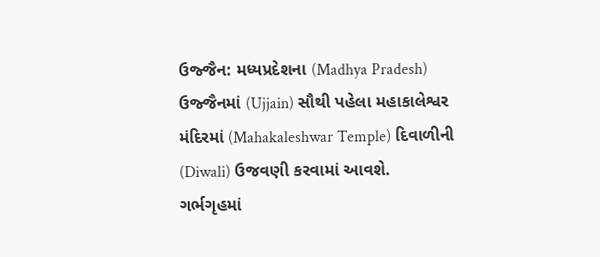ઉજ્જૈન: મધ્યપ્રદેશના (Madhya Pradesh) ઉજ્જૈનમાં (Ujjain) સૌથી પહેલા મહાકાલેશ્વર મંદિરમાં (Mahakaleshwar Temple) દિવાળીની (Diwali) ઉજવણી કરવામાં આવશે. ગર્ભગૃહમાં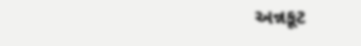અન્નકૂટ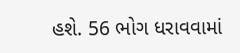હશે. 56 ભોગ ધરાવવામાં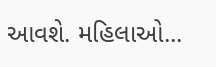આવશે. મહિલાઓ...